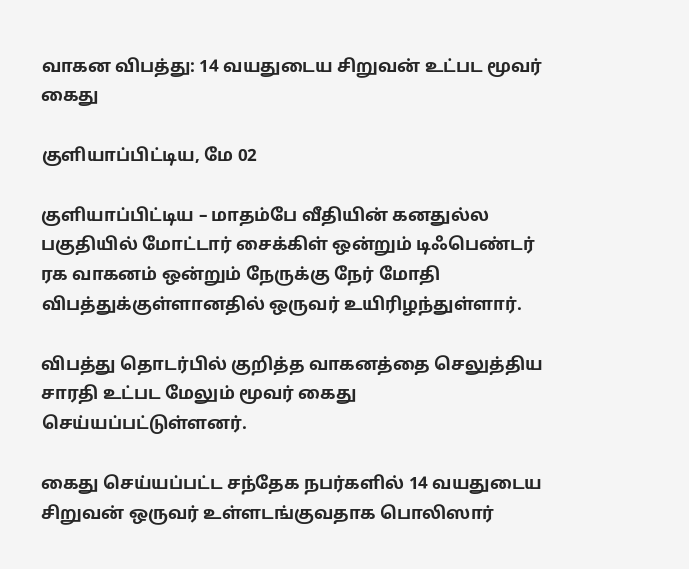வாகன விபத்து: 14 வயதுடைய சிறுவன் உட்பட மூவர் கைது

குளியாப்பிட்டிய, மே 02

குளியாப்பிட்டிய – மாதம்பே வீதியின் கனதுல்ல பகுதியில் மோட்டார் சைக்கிள் ஒன்றும் டிஃபெண்டர் ரக வாகனம் ஒன்றும் நேருக்கு நேர் மோதி விபத்துக்குள்ளானதில் ஒருவர் உயிரிழந்துள்ளார்.

விபத்து தொடர்பில் குறித்த வாகனத்தை செலுத்திய சாரதி உட்பட மேலும் மூவர் கைது செய்யப்பட்டுள்ளனர்.

கைது செய்யப்பட்ட சந்தேக நபர்களில் 14 வயதுடைய சிறுவன் ஒருவர் உள்ளடங்குவதாக பொலிஸார்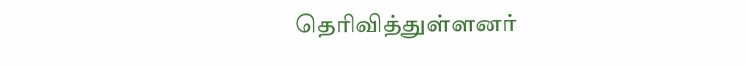தெரிவித்துள்ளனர்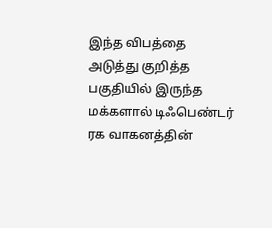இந்த விபத்தை அடுத்து குறித்த பகுதியில் இருந்த மக்களால் டிஃபெண்டர் ரக வாகனத்தின்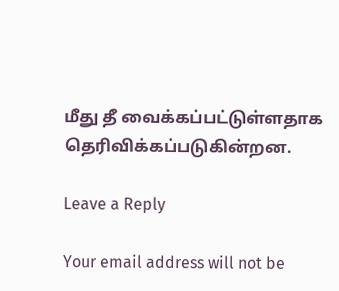மீது தீ வைக்கப்பட்டுள்ளதாக தெரிவிக்கப்படுகின்றன.

Leave a Reply

Your email address will not be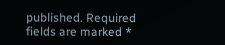published. Required fields are marked *